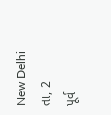New Delhi તા, 2
પૂર્વ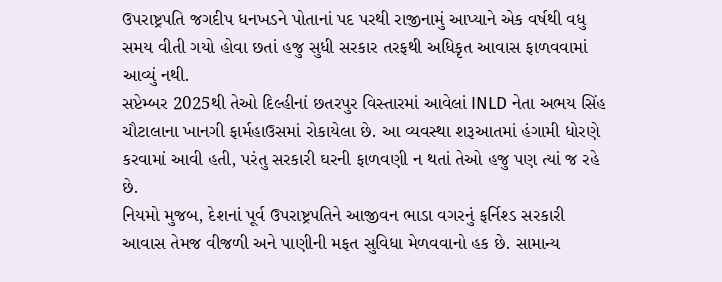ઉપરાષ્ટ્રપતિ જગદીપ ધનખડને પોતાનાં પદ પરથી રાજીનામું આપ્યાને એક વર્ષથી વધુ સમય વીતી ગયો હોવા છતાં હજુ સુધી સરકાર તરફથી અધિકૃત આવાસ ફાળવવામાં આવ્યું નથી.
સપ્ટેમ્બર 2025થી તેઓ દિલ્હીનાં છતરપુર વિસ્તારમાં આવેલાં INLD નેતા અભય સિંહ ચૌટાલાના ખાનગી ફાર્મહાઉસમાં રોકાયેલા છે. આ વ્યવસ્થા શરૂઆતમાં હંગામી ધોરણે કરવામાં આવી હતી, પરંતુ સરકારી ઘરની ફાળવણી ન થતાં તેઓ હજુ પણ ત્યાં જ રહે છે.
નિયમો મુજબ, દેશનાં પૂર્વ ઉપરાષ્ટ્રપતિને આજીવન ભાડા વગરનું ફર્નિશ્ડ સરકારી આવાસ તેમજ વીજળી અને પાણીની મફત સુવિધા મેળવવાનો હક છે. સામાન્ય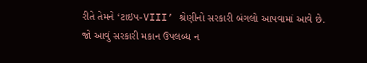રીતે તેમને ‘ટાઇપ-VIII’ શ્રેણીનો સરકારી બંગલો આપવામાં આવે છે.
જો આવું સરકારી મકાન ઉપલબ્ધ ન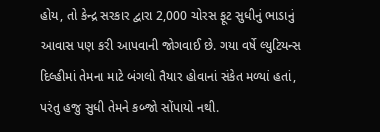હોય, તો કેન્દ્ર સરકાર દ્વારા 2,000 ચોરસ ફૂટ સુધીનું ભાડાનું આવાસ પણ કરી આપવાની જોગવાઈ છે. ગયા વર્ષે લ્યુટિયન્સ દિલ્હીમાં તેમના માટે બંગલો તૈયાર હોવાનાં સંકેત મળ્યાં હતાં, પરંતુ હજુ સુધી તેમને કબ્જો સોંપાયો નથી.